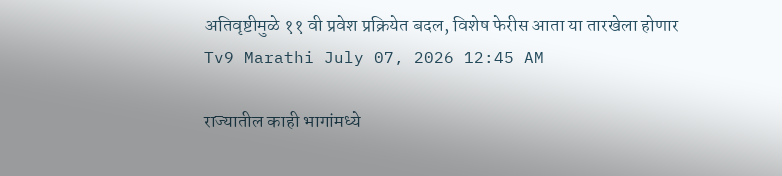अतिवृष्टीमुळे ११ वी प्रवेश प्रक्रियेत बदल, विशेष फेरीस आता या तारखेला होणार
Tv9 Marathi July 07, 2026 12:45 AM

राज्यातील काही भागांमध्ये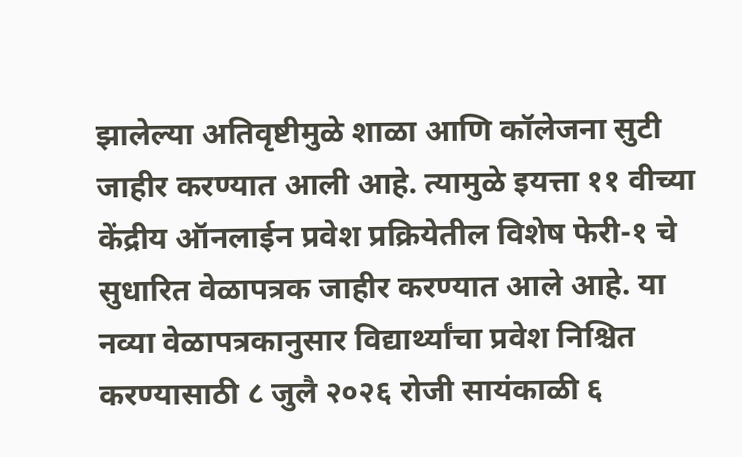झालेल्या अतिवृष्टीमुळे शाळा आणि कॉलेजना सुटी जाहीर करण्यात आली आहे. त्यामुळे इयत्ता ११ वीच्या केंद्रीय ऑनलाईन प्रवेश प्रक्रियेतील विशेष फेरी-१ चे सुधारित वेळापत्रक जाहीर करण्यात आले आहे. या नव्या वेळापत्रकानुसार विद्यार्थ्यांचा प्रवेश निश्चित करण्यासाठी ८ जुलै २०२६ रोजी सायंकाळी ६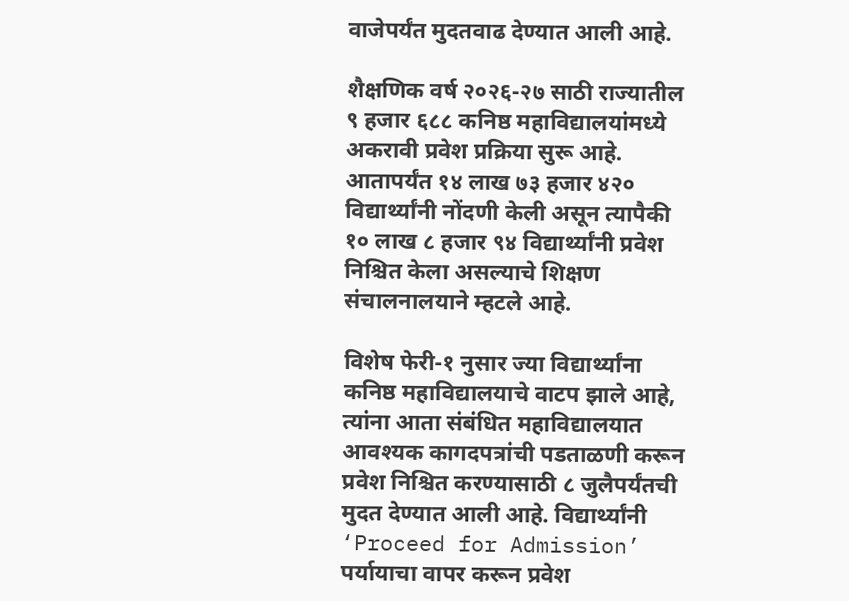वाजेपर्यंत मुदतवाढ देण्यात आली आहे.

शैक्षणिक वर्ष २०२६-२७ साठी राज्यातील ९ हजार ६८८ कनिष्ठ महाविद्यालयांमध्ये अकरावी प्रवेश प्रक्रिया सुरू आहे. आतापर्यंत १४ लाख ७३ हजार ४२० विद्यार्थ्यांनी नोंदणी केली असून त्यापैकी १० लाख ८ हजार ९४ विद्यार्थ्यांनी प्रवेश निश्चित केला असल्याचे शिक्षण संचालनालयाने म्हटले आहे.

विशेष फेरी-१ नुसार ज्या विद्यार्थ्यांना कनिष्ठ महाविद्यालयाचे वाटप झाले आहे, त्यांना आता संबंधित महाविद्यालयात आवश्यक कागदपत्रांची पडताळणी करून प्रवेश निश्चित करण्यासाठी ८ जुलैपर्यंतची मुदत देण्यात आली आहे. विद्यार्थ्यांनी ‘Proceed for Admission’ पर्यायाचा वापर करून प्रवेश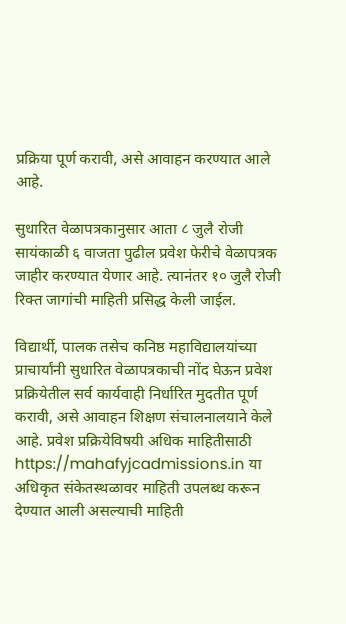प्रक्रिया पूर्ण करावी, असे आवाहन करण्यात आले आहे.

सुधारित वेळापत्रकानुसार आता ८ जुलै रोजी सायंकाळी ६ वाजता पुढील प्रवेश फेरीचे वेळापत्रक जाहीर करण्यात येणार आहे. त्यानंतर १० जुलै रोजी रिक्त जागांची माहिती प्रसिद्ध केली जाईल.

विद्यार्थी, पालक तसेच कनिष्ठ महाविद्यालयांच्या प्राचार्यांनी सुधारित वेळापत्रकाची नोंद घेऊन प्रवेश प्रक्रियेतील सर्व कार्यवाही निर्धारित मुदतीत पूर्ण करावी, असे आवाहन शिक्षण संचालनालयाने केले आहे. प्रवेश प्रक्रियेविषयी अधिक माहितीसाठी https://mahafyjcadmissions.in या अधिकृत संकेतस्थळावर माहिती उपलब्ध करून देण्यात आली असल्याची माहिती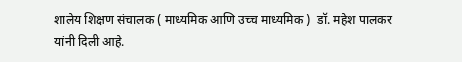शालेय शिक्षण संचालक ( माध्यमिक आणि उच्च माध्यमिक )  डॉ. महेश पालकर यांनी दिली आहे.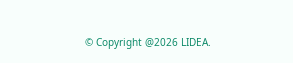© Copyright @2026 LIDEA.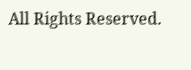All Rights Reserved.